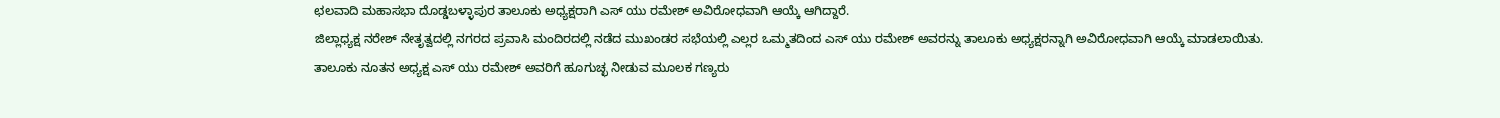ಛಲವಾದಿ ಮಹಾಸಭಾ ದೊಡ್ಡಬಳ್ಳಾಪುರ ತಾಲೂಕು ಅಧ್ಯಕ್ಷರಾಗಿ ಎಸ್ ಯು ರಮೇಶ್ ಅವಿರೋಧವಾಗಿ ಆಯ್ಕೆ ಆಗಿದ್ದಾರೆ.
ಜಿಲ್ಲಾಧ್ಯಕ್ಷ ನರೇಶ್ ನೇತೃತ್ವದಲ್ಲಿ ನಗರದ ಪ್ರವಾಸಿ ಮಂದಿರದಲ್ಲಿ ನಡೆದ ಮುಖಂಡರ ಸಭೆಯಲ್ಲಿ ಎಲ್ಲರ ಒಮ್ಮತದಿಂದ ಎಸ್ ಯು ರಮೇಶ್ ಅವರನ್ನು ತಾಲೂಕು ಅಧ್ಯಕ್ಷರನ್ನಾಗಿ ಅವಿರೋಧವಾಗಿ ಆಯ್ಕೆ ಮಾಡಲಾಯಿತು.
ತಾಲೂಕು ನೂತನ ಅಧ್ಯಕ್ಷ ಎಸ್ ಯು ರಮೇಶ್ ಅವರಿಗೆ ಹೂಗುಚ್ಛ ನೀಡುವ ಮೂಲಕ ಗಣ್ಯರು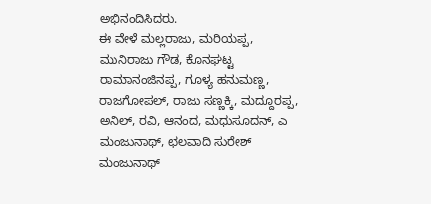ಅಭಿನಂದಿಸಿದರು.
ಈ ವೇಳೆ ಮಲ್ಲರಾಜು, ಮರಿಯಪ್ಪ, ಮುನಿರಾಜು ಗೌಡ, ಕೊನಘಟ್ಟ ರಾಮಾನಂಜಿನಪ್ಪ, ಗೂಳ್ಯ ಹನುಮಣ್ಣ, ರಾಜಗೋಪಲ್, ರಾಜು ಸಣ್ಣಕ್ಕಿ, ಮದ್ದೂರಪ್ಪ, ಅನಿಲ್, ರವಿ, ಆನಂದ, ಮಧುಸೂದನ್, ಎ ಮಂಜುನಾಥ್, ಛಲವಾದಿ ಸುರೇಶ್ ಮಂಜುನಾಥ್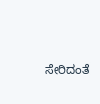ಸೇರಿದಂತೆ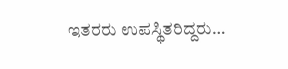ಇತರರು ಉಪಸ್ಥಿತರಿದ್ದರು…